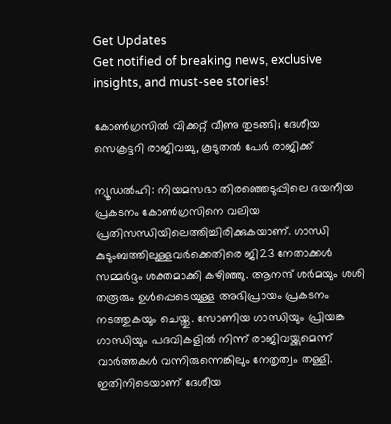Get Updates
Get notified of breaking news, exclusive insights, and must-see stories!

കോണ്‍ഗ്രസില്‍ വിക്കറ്റ് വീണു തുടങ്ങി; ദേശീയ സെക്രട്ടറി രാജിവച്ചു, കൂടുതല്‍ പേര്‍ രാജിക്ക്

ന്യൂഡല്‍ഹി: നിയമസഭാ തിരഞ്ഞെടുപ്പിലെ ദയനീയ പ്രകടനം കോണ്‍ഗ്രസിനെ വലിയ പ്രതിസന്ധിയിലെത്തിച്ചിരിക്കുകയാണ്. ഗാന്ധി കുടുംബത്തിലുള്ളവര്‍ക്കെതിരെ ജി23 നേതാക്കള്‍ സമ്മര്‍ദ്ദം ശക്തമാക്കി കഴിഞ്ഞു. ആനന്ദ് ശര്‍മയും ശശി തരൂരും ഉള്‍പ്പെടെയുള്ള അഭിപ്രായം പ്രകടനം നടത്തുകയും ചെയ്തു. സോണിയ ഗാന്ധിയും പ്രിയങ്ക ഗാന്ധിയും പദവികളില്‍ നിന്ന് രാജിവയ്ക്കുമെന്ന് വാര്‍ത്തകള്‍ വന്നിരുന്നെങ്കിലും നേതൃത്വം തള്ളി. ഇതിനിടെയാണ് ദേശീയ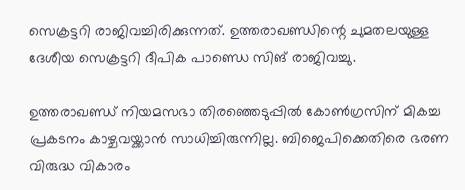സെക്രട്ടറി രാജിവച്ചിരിക്കുന്നത്. ഉത്തരാഖണ്ഡിന്റെ ചുമതലയുള്ള ദേശീയ സെക്രട്ടറി ദീപിക പാണ്ഡെ സിങ് രാജിവച്ചു.

ഉത്തരാഖണ്ഡ് നിയമസഭാ തിരഞ്ഞെടുപ്പില്‍ കോണ്‍ഗ്രസിന് മികച്ച പ്രകടനം കാഴ്ചവയ്ക്കാന്‍ സാധിച്ചിരുന്നില്ല. ബിജെപിക്കെതിരെ ഭരണ വിരുദ്ധ വികാരം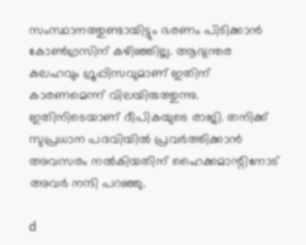സംസ്ഥാനത്തുണ്ടായിട്ടും ഭരണം പിടിക്കാന്‍ കോണ്‍ഗ്രസിന് കഴിഞ്ഞില്ല. ആഭ്യന്തര കലഹവും ഗ്രൂപ്പിസവുമാണ് ഇതിന് കാരണമെന്ന് വിലയിരുത്തുന്നു. ഇതിനിടെയാണ് ദീപികയുടെ രാജി. തനിക്ക് സുപ്രധാന പദവിയില്‍ പ്രവര്‍ത്തിക്കാന്‍ അവസരം നല്‍കിയതിന് ഹൈക്കമാന്റിനോട് അവര്‍ നന്ദി പറഞ്ഞു.

d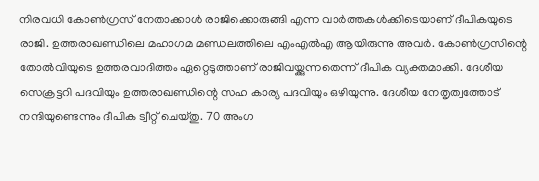നിരവധി കോണ്‍ഗ്രസ് നേതാക്കാള്‍ രാജിക്കൊരുങ്ങി എന്ന വാര്‍ത്തകള്‍ക്കിടെയാണ് ദീപികയുടെ രാജി. ഉത്തരാഖണ്ഡിലെ മഹാഗമ മണ്ഡലത്തിലെ എംഎല്‍എ ആയിരുന്നു അവര്‍. കോണ്‍ഗ്രസിന്റെ തോല്‍വിയുടെ ഉത്തരവാദിത്തം ഏറ്റെടുത്താണ് രാജിവയ്ക്കുന്നതെന്ന് ദീപിക വ്യക്തമാക്കി. ദേശീയ സെക്രട്ടറി പദവിയും ഉത്തരാഖണ്ഡിന്റെ സഹ കാര്യ പദവിയും ഒഴിയുന്നു. ദേശീയ നേതൃത്വത്തോട് നന്ദിയുണ്ടെന്നും ദീപിക ട്വീറ്റ് ചെയ്തു. 70 അംഗ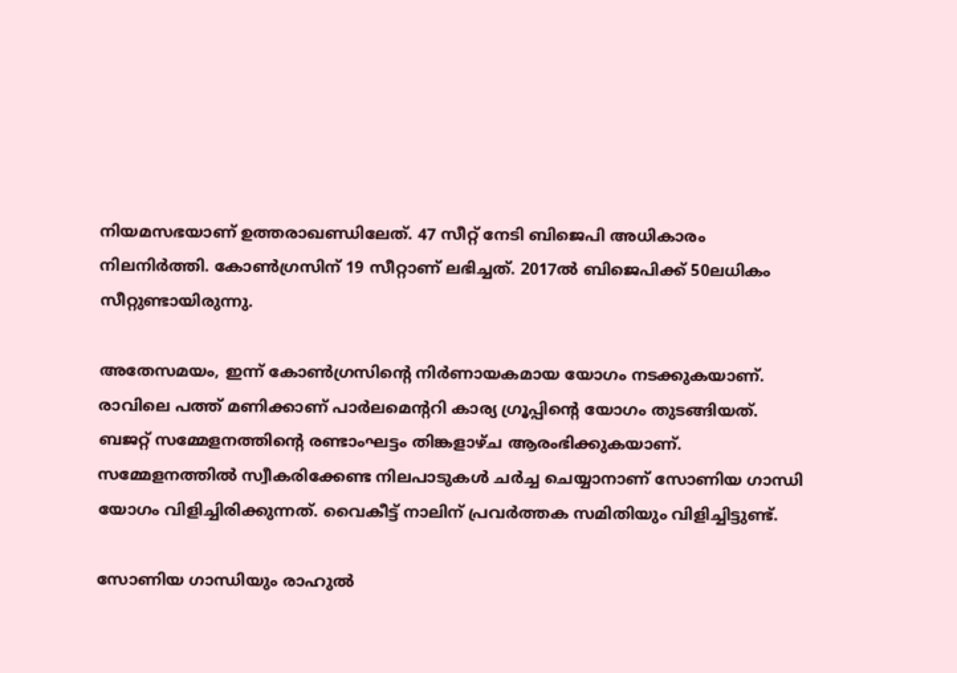നിയമസഭയാണ് ഉത്തരാഖണ്ഡിലേത്. 47 സീറ്റ് നേടി ബിജെപി അധികാരം നിലനിര്‍ത്തി. കോണ്‍ഗ്രസിന് 19 സീറ്റാണ് ലഭിച്ചത്. 2017ല്‍ ബിജെപിക്ക് 50ലധികം സീറ്റുണ്ടായിരുന്നു.

അതേസമയം, ഇന്ന് കോണ്‍ഗ്രസിന്റെ നിര്‍ണായകമായ യോഗം നടക്കുകയാണ്. രാവിലെ പത്ത് മണിക്കാണ് പാര്‍ലമെന്ററി കാര്യ ഗ്രൂപ്പിന്റെ യോഗം തുടങ്ങിയത്. ബജറ്റ് സമ്മേളനത്തിന്റെ രണ്ടാംഘട്ടം തിങ്കളാഴ്ച ആരംഭിക്കുകയാണ്. സമ്മേളനത്തില്‍ സ്വീകരിക്കേണ്ട നിലപാടുകള്‍ ചര്‍ച്ച ചെയ്യാനാണ് സോണിയ ഗാന്ധി യോഗം വിളിച്ചിരിക്കുന്നത്. വൈകീട്ട് നാലിന് പ്രവര്‍ത്തക സമിതിയും വിളിച്ചിട്ടുണ്ട്.

സോണിയ ഗാന്ധിയും രാഹുല്‍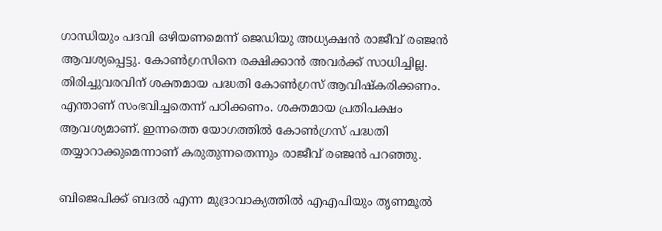ഗാന്ധിയും പദവി ഒഴിയണമെന്ന് ജെഡിയു അധ്യക്ഷന്‍ രാജീവ് രഞ്ജന്‍ ആവശ്യപ്പെട്ടു. കോണ്‍ഗ്രസിനെ രക്ഷിക്കാന്‍ അവര്‍ക്ക് സാധിച്ചില്ല. തിരിച്ചുവരവിന് ശക്തമായ പദ്ധതി കോണ്‍ഗ്രസ് ആവിഷ്‌കരിക്കണം. എന്താണ് സംഭവിച്ചതെന്ന് പഠിക്കണം. ശക്തമായ പ്രതിപക്ഷം ആവശ്യമാണ്. ഇന്നത്തെ യോഗത്തില്‍ കോണ്‍ഗ്രസ് പദ്ധതി തയ്യാറാക്കുമെന്നാണ് കരുതുന്നതെന്നും രാജീവ് രഞ്ജന്‍ പറഞ്ഞു.

ബിജെപിക്ക് ബദല്‍ എന്ന മുദ്രാവാക്യത്തില്‍ എഎപിയും തൃണമൂല്‍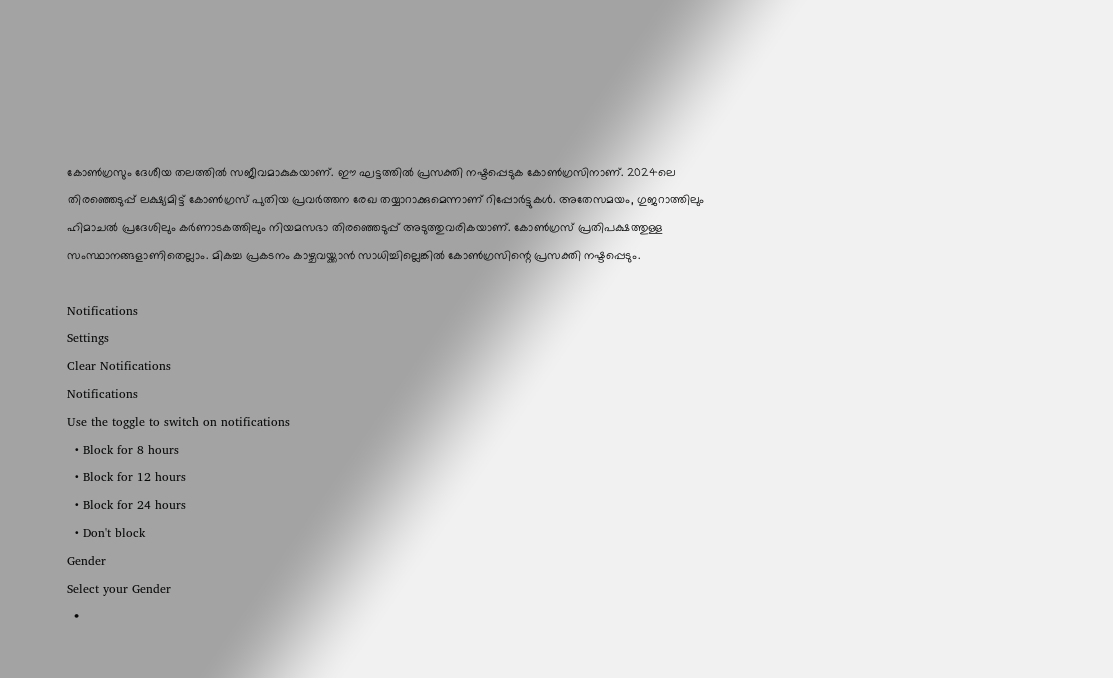കോണ്‍ഗ്രസും ദേശീയ തലത്തില്‍ സജീവമാകുകയാണ്. ഈ ഘട്ടത്തില്‍ പ്രസക്തി നഷ്ടപ്പെടുക കോണ്‍ഗ്രസിനാണ്. 2024ലെ തിരഞ്ഞെടുപ്പ് ലക്ഷ്യമിട്ട് കോണ്‍ഗ്രസ് പുതിയ പ്രവര്‍ത്തന രേഖ തയ്യാറാക്കുമെന്നാണ് റിപ്പോര്‍ട്ടുകള്‍. അതേസമയം, ഗുജറാത്തിലും ഹിമാചല്‍ പ്രദേശിലും കര്‍ണാടകത്തിലും നിയമസഭാ തിരഞ്ഞെടുപ്പ് അടുത്തുവരികയാണ്. കോണ്‍ഗ്രസ് പ്രതിപക്ഷത്തുള്ള സംസ്ഥാനങ്ങളാണിതെല്ലാം. മികച്ച പ്രകടനം കാഴ്ചവയ്ക്കാന്‍ സാധിച്ചില്ലെങ്കില്‍ കോണ്‍ഗ്രസിന്റെ പ്രസക്തി നഷ്ടപ്പെടും.

Notifications
Settings
Clear Notifications
Notifications
Use the toggle to switch on notifications
  • Block for 8 hours
  • Block for 12 hours
  • Block for 24 hours
  • Don't block
Gender
Select your Gender
  •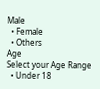Male
  • Female
  • Others
Age
Select your Age Range
  • Under 18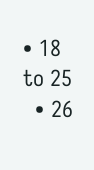• 18 to 25
  • 26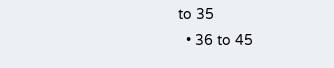to 35
  • 36 to 45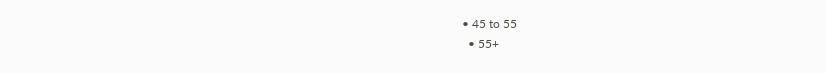• 45 to 55
  • 55+